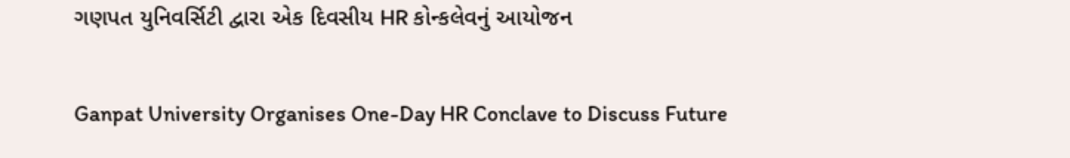ગણપત યુનિવર્સિટી દ્વારા એક દિવસીય HR કોન્કલેવનું આયોજન

Ganpat University Organises One-Day HR Conclave to Discuss Future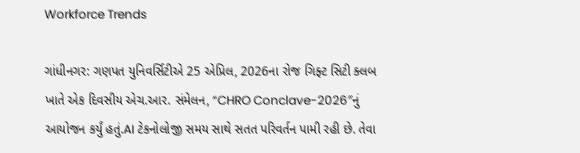Workforce Trends

ગાંધીનગર: ગણપત યુનિવર્સિટીએ 25 એપ્રિલ, 2026ના રોજ ગિફ્ટ સિટી ક્લબ ખાતે એક દિવસીય એચ.આર. સંમેલન, “CHRO Conclave-2026″નું આયોજન કર્યું હતું.AI ટેકનોલોજી સમય સાથે સતત પરિવર્તન પામી રહી છે. તેવા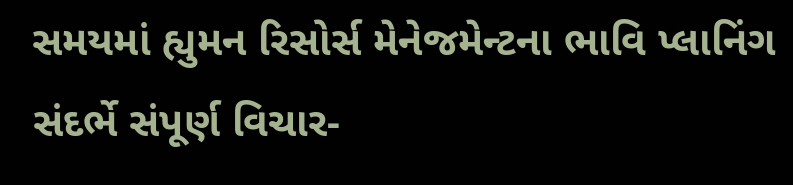સમયમાં હ્યુમન રિસોર્સ મેનેજમેન્ટના ભાવિ પ્લાનિંગ સંદર્ભે સંપૂર્ણ વિચાર-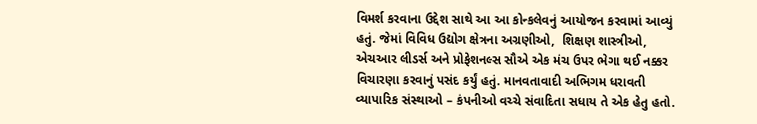વિમર્શ કરવાના ઉદ્દેશ સાથે આ આ કોન્કલેવનું આયોજન કરવામાં આવ્યું હતું. જેમાં વિવિધ ઉદ્યોગ ક્ષેત્રના અગ્રણીઓ,  શિક્ષણ શાસ્ત્રીઓ, એચઆર લીડર્સ અને પ્રોફેશનલ્સ સૌએ એક મંચ ઉપર ભેગા થઈ નક્કર વિચારણા કરવાનું પસંદ કર્યું હતું. માનવતાવાદી અભિગમ ધરાવતી વ્યાપારિક સંસ્થાઓ – કંપનીઓ વચ્ચે સંવાદિતા સધાય તે એક હેતુ હતો.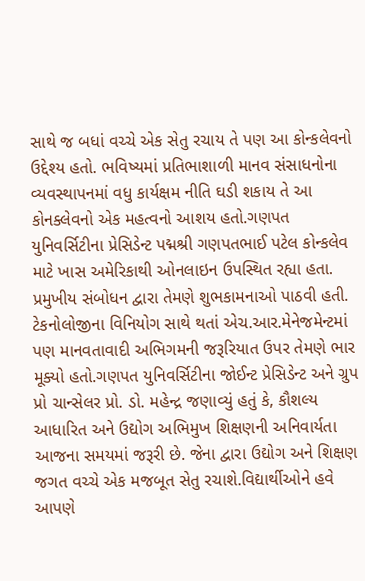સાથે જ બધાં વચ્ચે એક સેતુ રચાય તે પણ આ કોન્કલેવનો ઉદ્દેશ્ય હતો. ભવિષ્યમાં પ્રતિભાશાળી માનવ સંસાધનોના વ્યવસ્થાપનમાં વધુ કાર્યક્ષમ નીતિ ઘડી શકાય તે આ કોનક્લેવનો એક મહત્વનો આશય હતો.ગણપત યુનિવર્સિટીના પ્રેસિડેન્ટ પદ્મશ્રી ગણપતભાઈ પટેલ કોન્કલેવ માટે ખાસ અમેરિકાથી ઓનલાઇન ઉપસ્થિત રહ્યા હતા. પ્રમુખીય સંબોધન દ્વારા તેમણે શુભકામનાઓ પાઠવી હતી. ટેકનોલોજીના વિનિયોગ સાથે થતાં એચ.આર.મેનેજમેન્ટમાં પણ માનવતાવાદી અભિગમની જરૂરિયાત ઉપર તેમણે ભાર મૂક્યો હતો.ગણપત યુનિવર્સિટીના જોઈન્ટ પ્રેસિડેન્ટ અને ગ્રુપ પ્રો ચાન્સેલર પ્રો. ડો. મહેન્દ્ર જણાવ્યું હતું કે, કૌશલ્ય આધારિત અને ઉદ્યોગ અભિમુખ શિક્ષણની અનિવાર્યતા આજના સમયમાં જરૂરી છે. જેના દ્વારા ઉદ્યોગ અને શિક્ષણ જગત વચ્ચે એક મજબૂત સેતુ રચાશે.વિદ્યાર્થીઓને હવે આપણે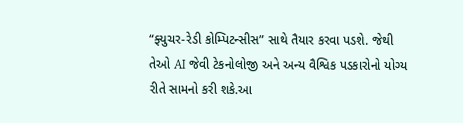“ફ્યુચર-રેડી કોમ્પિટન્સીસ” સાથે તૈયાર કરવા પડશે. જેથી તેઓ AI જેવી ટેકનોલોજી અને અન્ય વૈશ્વિક પડકારોનો યોગ્ય રીતે સામનો કરી શકે.આ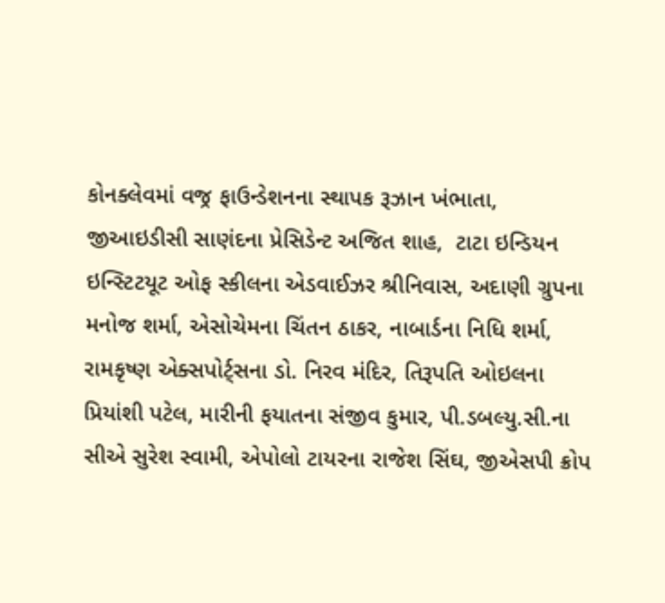કોનક્લેવમાં વજ્ર ફાઉન્ડેશનના સ્થાપક રૂઝાન ખંભાતા, જીઆઇડીસી સાણંદના પ્રેસિડેન્ટ અજિત શાહ,  ટાટા ઇન્ડિયન ઇન્સ્ટિટયૂટ ઓફ સ્કીલના એડવાઈઝર શ્રીનિવાસ, અદાણી ગ્રુપના મનોજ શર્મા, એસોચેમના ચિંતન ઠાકર, નાબાર્ડના નિધિ શર્મા,  રામકૃષ્ણ એક્સપોર્ટ્સના ડો. નિરવ મંદિર, તિરૂપતિ ઓઇલના પ્રિયાંશી પટેલ, મારીની ફયાતના સંજીવ કુમાર, પી.ડબલ્યુ.સી.ના સીએ સુરેશ સ્વામી, એપોલો ટાયરના રાજેશ સિંઘ, જીએસપી ક્રોપ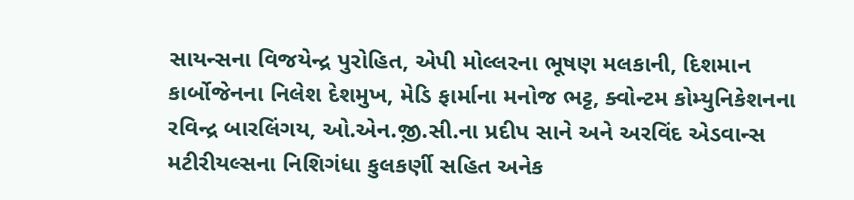સાયન્સના વિજયેન્દ્ર પુરોહિત, એપી મોલ્લરના ભૂષણ મલકાની, દિશમાન કાર્બોજેનના નિલેશ દેશમુખ, મેડિ ફાર્માના મનોજ ભટ્ટ, ક્વોન્ટમ કોમ્યુનિકેશનના રવિન્દ્ર બારલિંગય, ઓ.એન.જ઼ી.સી.ના પ્રદીપ સાને અને અરવિંદ એડવાન્સ મટીરીયલ્સના નિશિગંધા કુલકર્ણી સહિત અનેક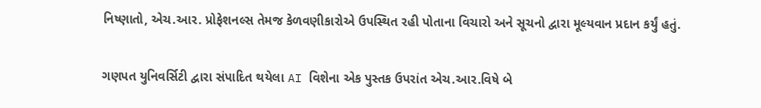નિષ્ણાતો, એચ.આર. પ્રોફેશનલ્સ તેમજ કેળવણીકારોએ ઉપસ્થિત રહી પોતાના વિચારો અને સૂચનો દ્વારા મૂલ્યવાન પ્રદાન કર્યું હતું.

ગણપત યુનિવર્સિટી દ્વારા સંપાદિત થયેલા AI વિશેના એક પુસ્તક ઉપરાંત એચ.આર.વિષે બે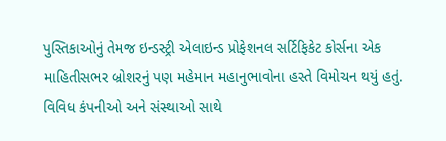પુસ્તિકાઓનું તેમજ ઇન્ડસ્ટ્રી એલાઇન્ડ પ્રોફેશનલ સર્ટિફિકેટ કોર્સના એક માહિતીસભર બ્રોશરનું પણ મહેમાન મહાનુભાવોના હસ્તે વિમોચન થયું હતું. વિવિધ કંપનીઓ અને સંસ્થાઓ સાથે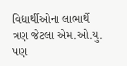વિદ્યાર્થીઓના લાભાર્થે ત્રણ જેટલા એમ.ઓ.યુ. પણ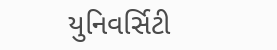યુનિવર્સિટી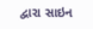દ્વારા સાઇન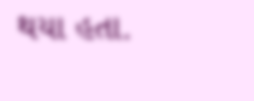થયા હતા.